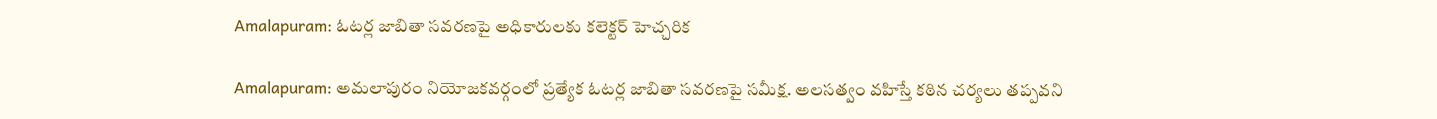Amalapuram: ఓటర్ల జాబితా సవరణపై అధికారులకు కలెక్టర్ హెచ్చరిక

Amalapuram: అమలాపురం నియోజకవర్గంలో ప్రత్యేక ఓటర్ల జాబితా సవరణపై సమీక్ష. అలసత్వం వహిస్తే కఠిన చర్యలు తప్పవని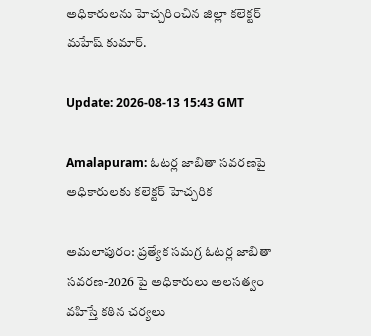అధికారులను హెచ్చరించిన జిల్లా కలెక్టర్ మహేష్ కుమార్.

Update: 2026-08-13 15:43 GMT

Amalapuram: ఓటర్ల జాబితా సవరణపై అధికారులకు కలెక్టర్ హెచ్చరిక

అమలాపురం: ప్రత్యేక సమగ్ర ఓటర్ల జాబితా సవరణ-2026 పై అధికారులు అలసత్వం వహిస్తే కఠిన చర్యలు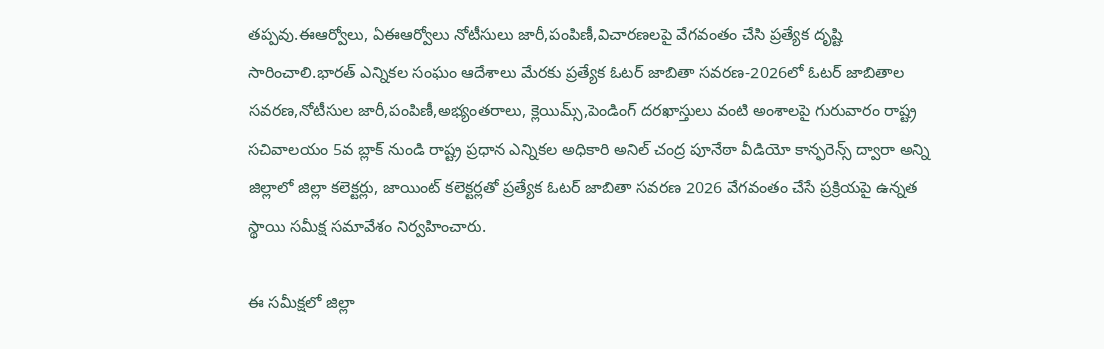తప్పవు.ఈఆర్వోలు, ఏఈఆర్వోలు నోటీసులు జారీ,పంపిణీ,విచారణలపై వేగవంతం చేసి ప్రత్యేక దృష్టి సారించాలి.భారత్ ఎన్నికల సంఘం ఆదేశాలు మేరకు ప్రత్యేక ఓటర్ జాబితా సవరణ-2026లో ఓటర్ జాబితాల సవరణ,నోటీసుల జారీ,పంపిణీ,అభ్యంతరాలు, క్లెయిమ్స్,పెండింగ్ దరఖాస్తులు వంటి అంశాలపై గురువారం రాష్ట్ర సచివాలయం 5వ బ్లాక్ నుండి రాష్ట్ర ప్రధాన ఎన్నికల అధికారి అనిల్ చంద్ర పూనేఠా వీడియో కాన్ఫరెన్స్ ద్వారా అన్ని జిల్లాలో జిల్లా కలెక్టర్లు, జాయింట్ కలెక్టర్లతో ప్రత్యేక ఓటర్ జాబితా సవరణ 2026 వేగవంతం చేసే ప్రక్రియపై ఉన్నత స్థాయి సమీక్ష సమావేశం నిర్వహించారు.

ఈ సమీక్షలో జిల్లా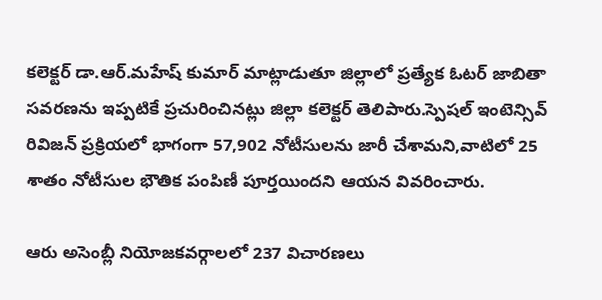కలెక్టర్ డా.ఆర్.మహేష్ కుమార్ మాట్లాడుతూ జిల్లాలో ప్రత్యేక ఓటర్ జాబితా సవరణను ఇప్పటికే ప్రచురించినట్లు జిల్లా కలెక్టర్ తెలిపారు.స్పెషల్ ఇంటెన్సివ్ రివిజన్ ప్రక్రియలో భాగంగా 57,902 నోటీసులను జారీ చేశామని,వాటిలో 25 శాతం నోటీసుల భౌతిక పంపిణీ పూర్తయిందని ఆయన వివరించారు.

ఆరు అసెంబ్లీ నియోజకవర్గాలలో 237 విచారణలు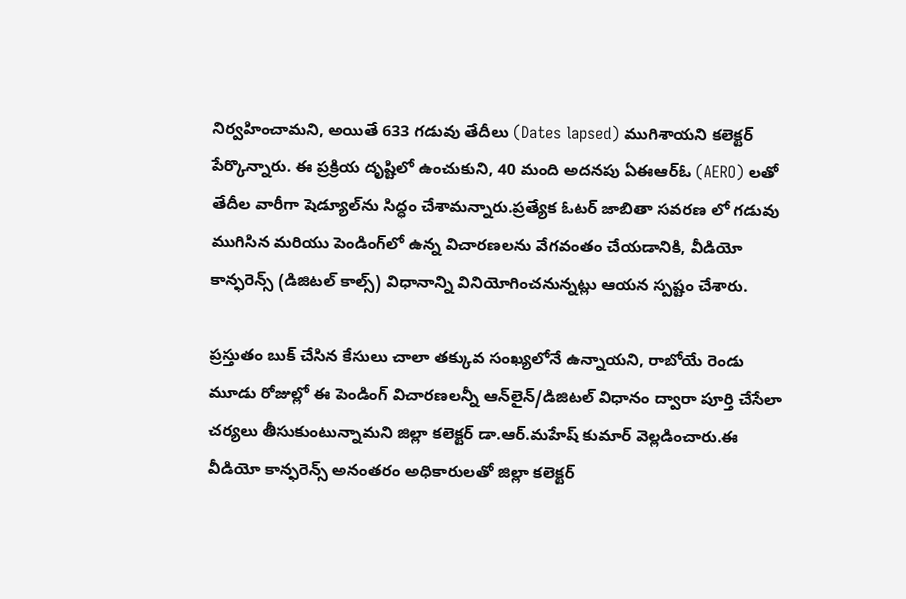నిర్వహించామని, అయితే 633 గడువు తేదీలు (Dates lapsed) ముగిశాయని కలెక్టర్ పేర్కొన్నారు. ఈ ప్రక్రియ దృష్టిలో ఉంచుకుని, 40 మంది అదనపు ఏఈఆర్ఓ (AERO) లతో తేదీల వారీగా షెడ్యూల్‌ను సిద్ధం చేశామన్నారు.ప్రత్యేక ఓటర్ జాబితా సవరణ లో గడువు ముగిసిన మరియు పెండింగ్‌లో ఉన్న విచారణలను వేగవంతం చేయడానికి, వీడియో కాన్ఫరెన్స్ (డిజిటల్ కాల్స్) విధానాన్ని వినియోగించనున్నట్లు ఆయన స్పష్టం చేశారు.

ప్రస్తుతం బుక్ చేసిన కేసులు చాలా తక్కువ సంఖ్యలోనే ఉన్నాయని, రాబోయే రెండు మూడు రోజుల్లో ఈ పెండింగ్ విచారణలన్నీ ఆన్‌లైన్/డిజిటల్ విధానం ద్వారా పూర్తి చేసేలా చర్యలు తీసుకుంటున్నామని జిల్లా కలెక్టర్ డా.ఆర్.మహేష్ కుమార్ వెల్లడించారు.ఈ వీడియో కాన్ఫరెన్స్ అనంతరం అధికారులతో జిల్లా కలెక్టర్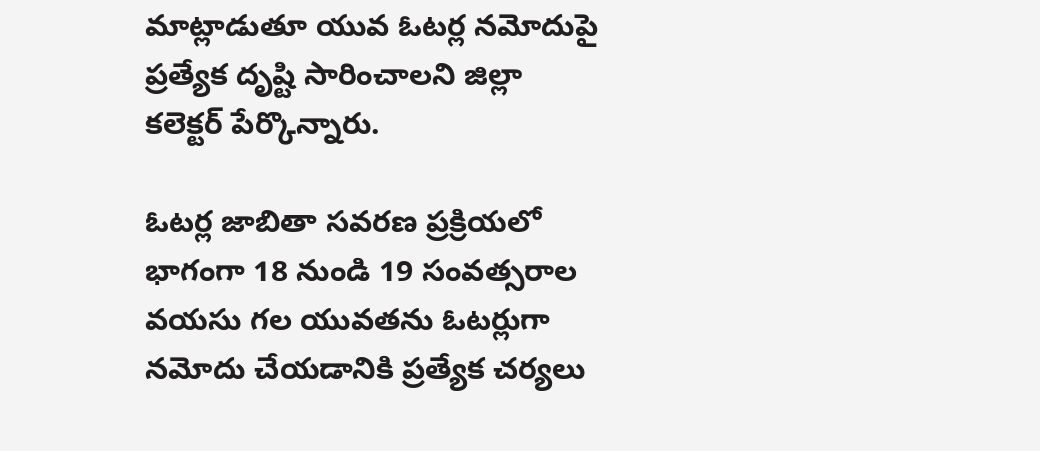మాట్లాడుతూ యువ ఓటర్ల నమోదుపై ప్రత్యేక దృష్టి సారించాలని జిల్లా కలెక్టర్ పేర్కొన్నారు.

ఓటర్ల జాబితా సవరణ ప్రక్రియలో భాగంగా 18 నుండి 19 సంవత్సరాల వయసు గల యువతను ఓటర్లుగా నమోదు చేయడానికి ప్రత్యేక చర్యలు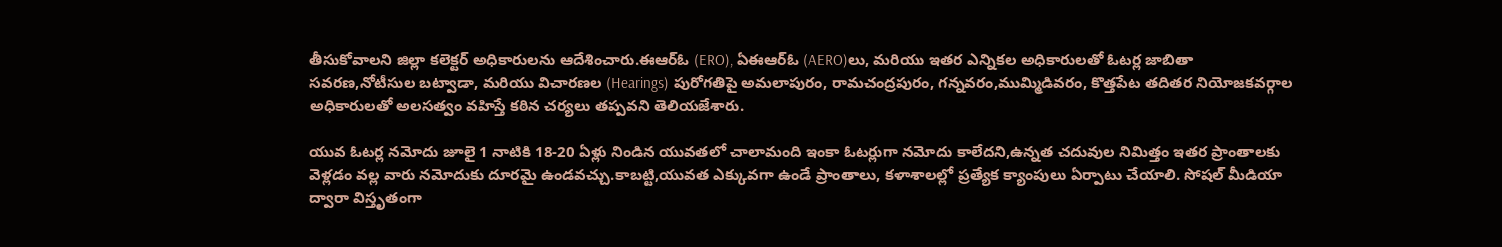తీసుకోవాలని జిల్లా కలెక్టర్ అధికారులను ఆదేశించారు.ఈఆర్ఓ (ERO), ఏఈఆర్ఓ (AERO)లు, మరియు ఇతర ఎన్నికల అధికారులతో ఓటర్ల జాబితా సవరణ,నోటీసుల బట్వాడా, మరియు విచారణల (Hearings) పురోగతిపై అమలాపురం, రామచంద్రపురం, గన్నవరం,ముమ్మిడివరం, కొత్తపేట తదితర నియోజకవర్గాల అధికారులతో అలసత్వం వహిస్తే కఠిన చర్యలు తప్పవని తెలియజేశారు.

యువ ఓటర్ల నమోదు జూలై 1 నాటికి 18-20 ఏళ్లు నిండిన యువతలో చాలామంది ఇంకా ఓటర్లుగా నమోదు కాలేదని,ఉన్నత చదువుల నిమిత్తం ఇతర ప్రాంతాలకు వెళ్లడం వల్ల వారు నమోదుకు దూరమై ఉండవచ్చు.కాబట్టి,యువత ఎక్కువగా ఉండే ప్రాంతాలు, కళాశాలల్లో ప్రత్యేక క్యాంపులు ఏర్పాటు చేయాలి. సోషల్ మీడియా ద్వారా విస్తృతంగా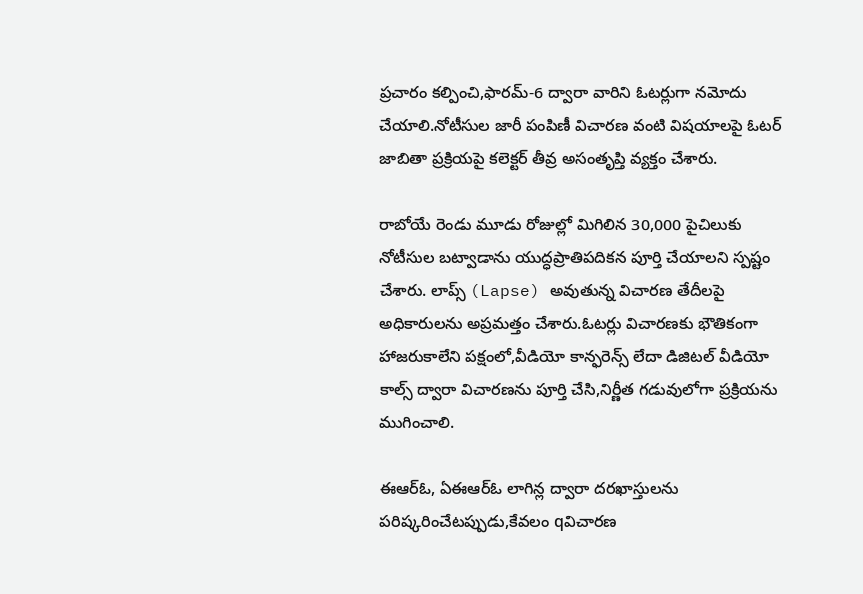ప్రచారం కల్పించి,ఫారమ్-6 ద్వారా వారిని ఓటర్లుగా నమోదు చేయాలి.నోటీసుల జారీ పంపిణీ విచారణ వంటి విషయాలపై ఓటర్ జాబితా ప్రక్రియపై కలెక్టర్ తీవ్ర అసంతృప్తి వ్యక్తం చేశారు.

రాబోయే రెండు మూడు రోజుల్లో మిగిలిన 30,000 పైచిలుకు నోటీసుల బట్వాడాను యుద్ధప్రాతిపదికన పూర్తి చేయాలని స్పష్టం చేశారు. లాప్స్ (Lapse) అవుతున్న విచారణ తేదీలపై అధికారులను అప్రమత్తం చేశారు.ఓటర్లు విచారణకు భౌతికంగా హాజరుకాలేని పక్షంలో,వీడియో కాన్ఫరెన్స్ లేదా డిజిటల్ వీడియో కాల్స్ ద్వారా విచారణను పూర్తి చేసి,నిర్ణీత గడువులోగా ప్రక్రియను ముగించాలి.

ఈఆర్ఓ, ఏఈఆర్ఓ లాగిన్ల ద్వారా దరఖాస్తులను పరిష్కరించేటప్పుడు,కేవలం qవిచారణ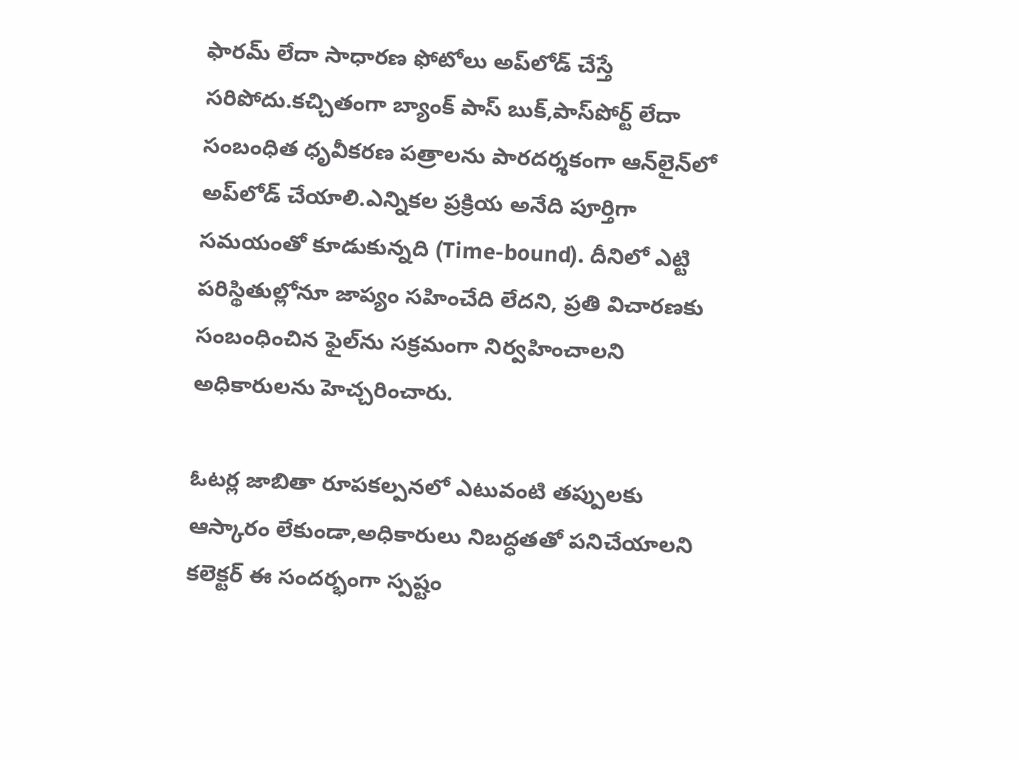ఫారమ్ లేదా సాధారణ ఫోటోలు అప్‌లోడ్ చేస్తే సరిపోదు.కచ్చితంగా బ్యాంక్ పాస్ బుక్,పాస్‌పోర్ట్ లేదా సంబంధిత ధృవీకరణ పత్రాలను పారదర్శకంగా ఆన్‌లైన్‌లో అప్‌లోడ్ చేయాలి.ఎన్నికల ప్రక్రియ అనేది పూర్తిగా సమయంతో కూడుకున్నది (Time-bound). దీనిలో ఎట్టి పరిస్థితుల్లోనూ జాప్యం సహించేది లేదని, ప్రతి విచారణకు సంబంధించిన ఫైల్‌ను సక్రమంగా నిర్వహించాలని అధికారులను హెచ్చరించారు.

ఓటర్ల జాబితా రూపకల్పనలో ఎటువంటి తప్పులకు ఆస్కారం లేకుండా,అధికారులు నిబద్ధతతో పనిచేయాలని కలెక్టర్ ఈ సందర్భంగా స్పష్టం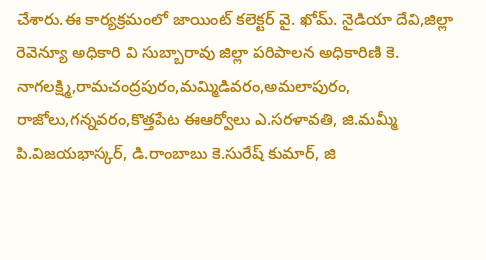చేశారు.ఈ కార్యక్రమంలో జాయింట్ కలెక్టర్ వై. ఖోమ్. నైడియా దేవి,జిల్లా రెవెన్యూ అధికారి వి సుబ్బారావు జిల్లా పరిపాలన అధికారిణి కె. నాగలక్ష్మి,రామచంద్రపురం,మమ్మిడివరం,అమలాపురం, రాజోలు,గన్నవరం,కొత్తపేట ఈఆర్వోలు ఎ.సరళావతి, జి.మమ్మీ పి.విజయభాస్కర్, డి.రాంబాబు కె.సురేష్ కుమార్, జి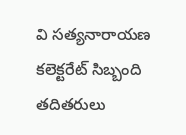వి సత్యనారాయణ కలెక్టరేట్ సిబ్బంది తదితరులు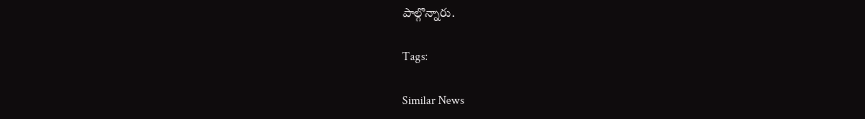పాల్గొన్నారు.

Tags:

Similar News